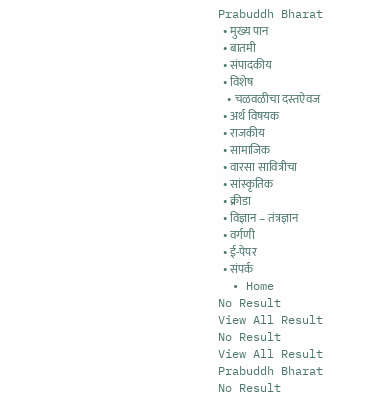Prabuddh Bharat
  • मुख्य पान
  • बातमी
  • संपादकीय
  • विशेष
    • चळवळीचा दस्तऐवज
  • अर्थ विषयक
  • राजकीय
  • सामाजिक
  • वारसा सावित्रीचा
  • सांस्कृतिक
  • क्रीडा
  • विज्ञान – तंत्रज्ञान
  • वर्गणी
  • ई-पेपर
  • संपर्क
  • Home
No Result
View All Result
No Result
View All Result
Prabuddh Bharat
No Result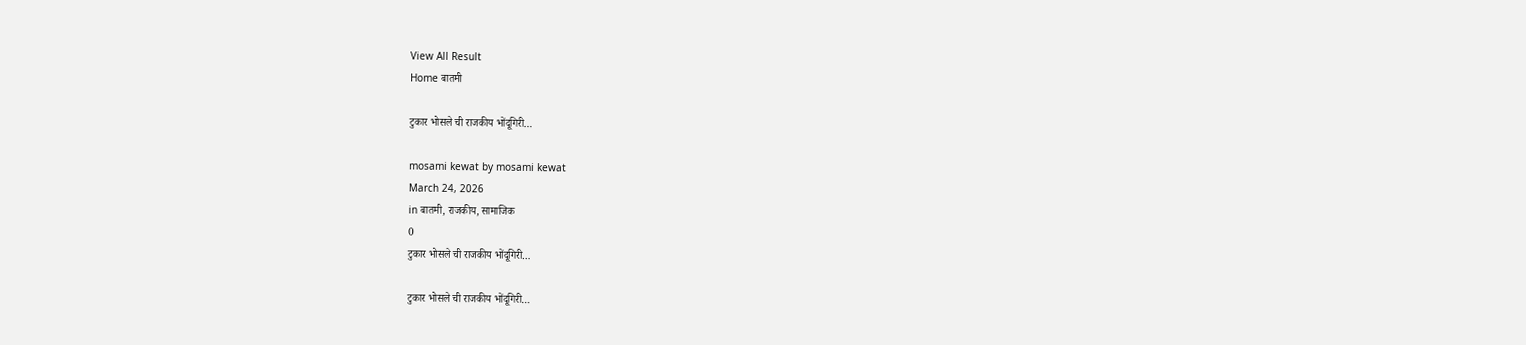View All Result
Home बातमी

टुकार भोसले ची राजकीय भोंदूगिरी…

mosami kewat by mosami kewat
March 24, 2026
in बातमी, राजकीय, सामाजिक
0
टुकार भोसले ची राजकीय भोंदूगिरी…

टुकार भोसले ची राजकीय भोंदूगिरी…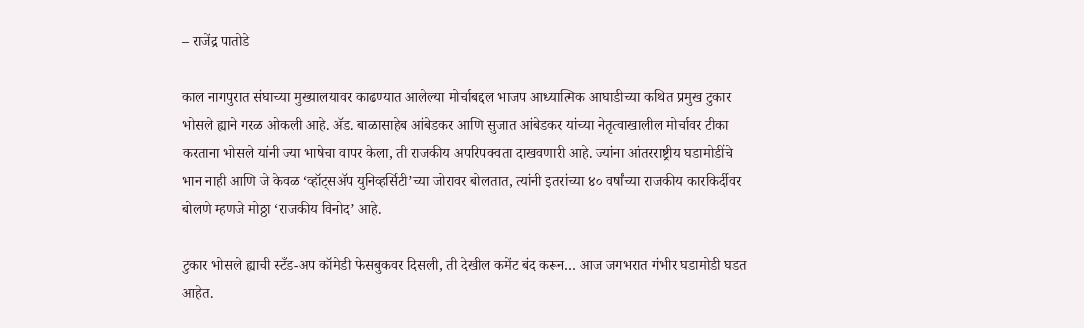– राजेंद्र पातोडे

काल नागपुरात संघाच्या मुख्यालयावर काढण्यात आलेल्या मोर्चाबद्दल भाजप आध्यात्मिक आघाडीच्या कथित प्रमुख टुकार भोसले ह्याने गरळ ओकली आहे. ॲड. बाळासाहेब आंबेडकर आणि सुजात आंबेडकर यांच्या नेतृत्वाखालील मोर्चावर टीका करताना भोसले यांनी ज्या भाषेचा वापर केला, ती राजकीय अपरिपक्वता दाखवणारी आहे. ज्यांना आंतरराष्ट्रीय घडामोडींचे भान नाही आणि जे केवळ ‘व्हॉट्सॲप युनिव्हर्सिटी’च्या जोरावर बोलतात, त्यांनी इतरांच्या ४० वर्षांच्या राजकीय कारकिर्दीवर बोलणे म्हणजे मोठ्ठा ‘राजकीय विनोद’ आहे.

टुकार भोसले ह्याची स्टँड-अप कॉमेडी फेसबुकवर दिसली, ती देखील कमेंट बंद करून… आज जगभरात गंभीर घडामोडी घडत आहेत.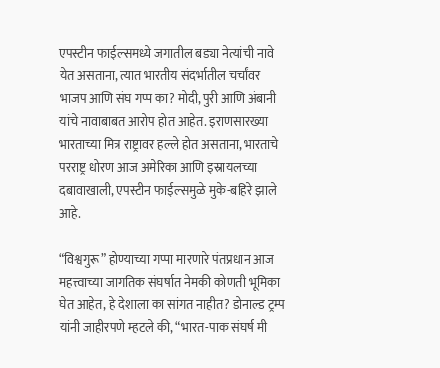एपस्टीन फाईल्समध्ये जगातील बड्या नेत्यांची नावे येत असताना, त्यात भारतीय संदर्भातील चर्चांवर भाजप आणि संघ गप्प का? मोदी, पुरी आणि अंबानी यांचे नावाबाबत आरोप होत आहेत. इराणसारख्या भारताच्या मित्र राष्ट्रावर हल्ले होत असताना, भारताचे परराष्ट्र धोरण आज अमेरिका आणि इस्रायलच्या दबावाखाली, एपस्टीन फाईल्समुळे मुके-बहिरे झाले आहे.

“विश्वगुरू” होण्याच्या गप्पा मारणारे पंतप्रधान आज महत्त्वाच्या जागतिक संघर्षात नेमकी कोणती भूमिका घेत आहेत, हे देशाला का सांगत नाहीत? डोनाल्ड ट्रम्प यांनी जाहीरपणे म्हटले की, “भारत-पाक संघर्ष मी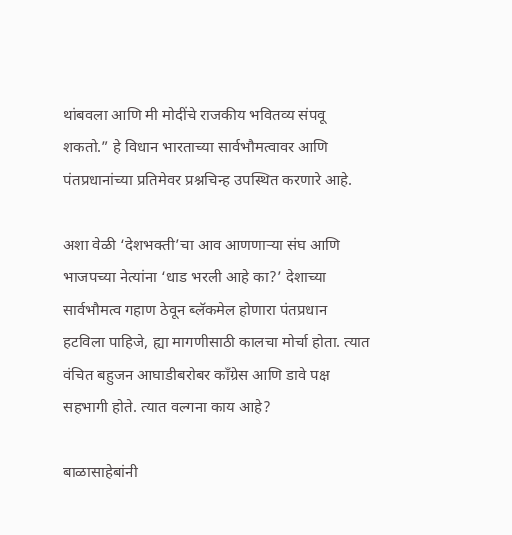थांबवला आणि मी मोदींचे राजकीय भवितव्य संपवू शकतो.” हे विधान भारताच्या सार्वभौमत्वावर आणि पंतप्रधानांच्या प्रतिमेवर प्रश्नचिन्ह उपस्थित करणारे आहे.

अशा वेळी ‘देशभक्ती’चा आव आणणाऱ्या संघ आणि भाजपच्या नेत्यांना ‘धाड भरली आहे का?’ देशाच्या सार्वभौमत्व गहाण ठेवून ब्लॅकमेल होणारा पंतप्रधान हटविला पाहिजे, ह्या मागणीसाठी कालचा मोर्चा होता. त्यात वंचित बहुजन आघाडीबरोबर काँग्रेस आणि डावे पक्ष सहभागी होते. त्यात वल्गना काय आहे?

बाळासाहेबांनी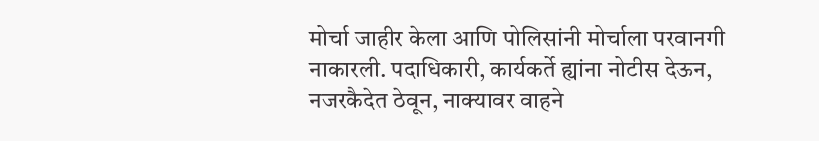मोर्चा जाहीर केला आणि पोलिसांनी मोर्चाला परवानगी नाकारली. पदाधिकारी, कार्यकर्ते ह्यांना नोटीस देऊन, नजरकैदेत ठेवून, नाक्यावर वाहने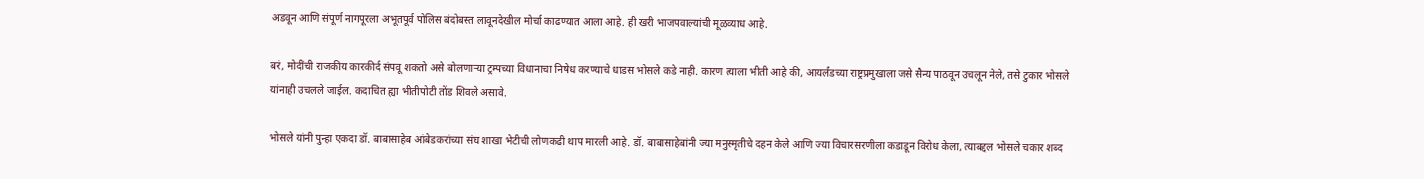अडवून आणि संपूर्ण नागपूरला अभूतपूर्व पोलिस बंदोबस्त लावूनदेखील मोर्चा काढण्यात आला आहे. ही खरी भाजपवाल्यांची मूळव्याध आहे.

बरं, मोदींची राजकीय कारकीर्द संपवू शकतो असे बोलणाऱ्या ट्रम्पच्या विधानाचा निषेध करण्याचे धाडस भोसले कडे नाही. कारण त्याला भीती आहे की, आयर्लंडच्या राष्ट्रप्रमुखाला जसे सैन्य पाठवून उचलून नेले, तसे टुकार भोसले यांनाही उचलले जाईल. कदाचित ह्या भीतीपोटी तोंड शिवले असावे.

भोसले यांनी पुन्हा एकदा डॉ. बाबासाहेब आंबेडकरांच्या संघ शाखा भेटीची लोणकढी थाप मारली आहे. डॉ. बाबासाहेबांनी ज्या मनुस्मृतीचे दहन केले आणि ज्या विचारसरणीला कडाडून विरोध केला, त्याबद्दल भोसले चकार शब्द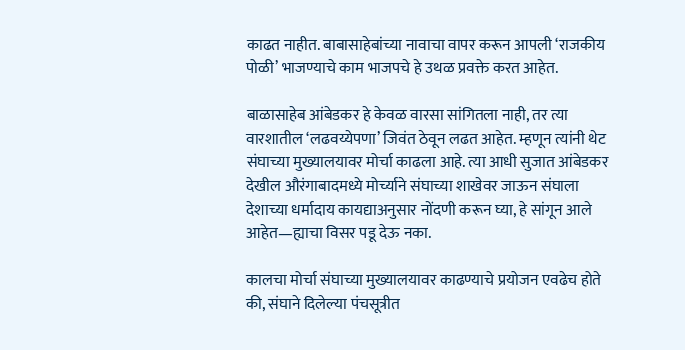काढत नाहीत. बाबासाहेबांच्या नावाचा वापर करून आपली ‘राजकीय पोळी’ भाजण्याचे काम भाजपचे हे उथळ प्रवक्ते करत आहेत.

बाळासाहेब आंबेडकर हे केवळ वारसा सांगितला नाही, तर त्या वारशातील ‘लढवय्येपणा’ जिवंत ठेवून लढत आहेत. म्हणून त्यांनी थेट संघाच्या मुख्यालयावर मोर्चा काढला आहे. त्या आधी सुजात आंबेडकर देखील औरंगाबादमध्ये मोर्च्याने संघाच्या शाखेवर जाऊन संघाला देशाच्या धर्मादाय कायद्याअनुसार नोंदणी करून घ्या, हे सांगून आले आहेत—ह्याचा विसर पडू देऊ नका.

कालचा मोर्चा संघाच्या मुख्यालयावर काढण्याचे प्रयोजन एवढेच होते की, संघाने दिलेल्या पंचसूत्रीत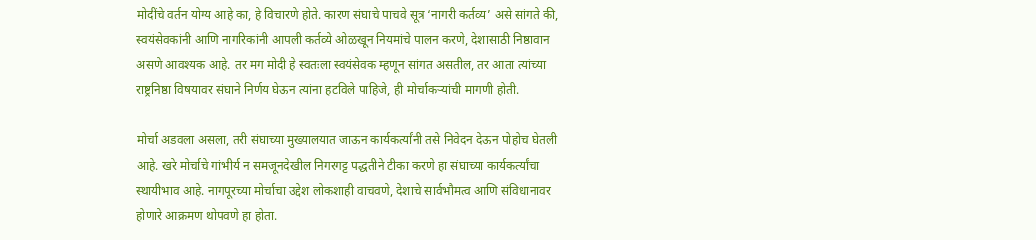मोदींचे वर्तन योग्य आहे का, हे विचारणे होते. कारण संघाचे पाचवे सूत्र ‘नागरी कर्तव्य’ असे सांगते की, स्वयंसेवकांनी आणि नागरिकांनी आपली कर्तव्ये ओळखून नियमांचे पालन करणे, देशासाठी निष्ठावान असणे आवश्यक आहे. तर मग मोदी हे स्वतःला स्वयंसेवक म्हणून सांगत असतील, तर आता त्यांच्या राष्ट्रनिष्ठा विषयावर संघाने निर्णय घेऊन त्यांना हटविले पाहिजे, ही मोर्चाकऱ्यांची मागणी होती.

मोर्चा अडवला असला, तरी संघाच्या मुख्यालयात जाऊन कार्यकर्त्यांनी तसे निवेदन देऊन पोहोच घेतली आहे. खरे मोर्चाचे गांभीर्य न समजूनदेखील निगरगट्ट पद्धतीने टीका करणे हा संघाच्या कार्यकर्त्यांचा स्थायीभाव आहे. नागपूरच्या मोर्चाचा उद्देश लोकशाही वाचवणे, देशाचे सार्वभौमत्व आणि संविधानावर होणारे आक्रमण थोपवणे हा होता.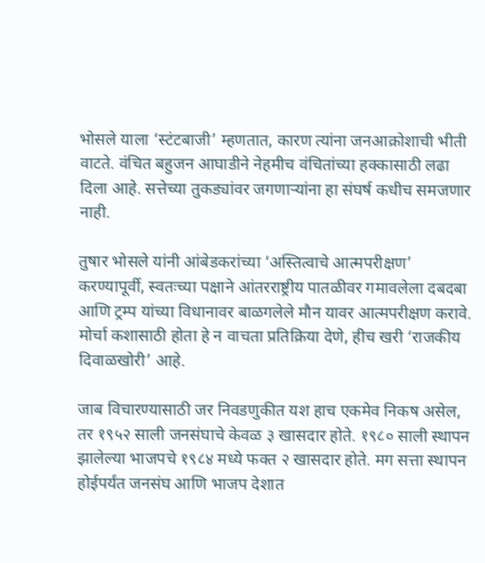भोसले याला ‘स्टंटबाजी’ म्हणतात, कारण त्यांना जनआक्रोशाची भीती वाटते. वंचित बहुजन आघाडीने नेहमीच वंचितांच्या हक्कासाठी लढा दिला आहे. सत्तेच्या तुकड्यांवर जगणाऱ्यांना हा संघर्ष कधीच समजणार नाही.

तुषार भोसले यांनी आंबेडकरांच्या ‘अस्तित्वाचे आत्मपरीक्षण’ करण्यापूर्वी, स्वतःच्या पक्षाने आंतरराष्ट्रीय पातळीवर गमावलेला दबदबा आणि ट्रम्प यांच्या विधानावर बाळगलेले मौन यावर आत्मपरीक्षण करावे. मोर्चा कशासाठी होता हे न वाचता प्रतिक्रिया देणे, हीच खरी ‘राजकीय दिवाळखोरी’ आहे.

जाब विचारण्यासाठी जर निवडणुकीत यश हाच एकमेव निकष असेल, तर १९५२ साली जनसंघाचे केवळ ३ खासदार होते. १९८० साली स्थापन झालेल्या भाजपचे १९८४ मध्ये फक्त २ खासदार होते. मग सत्ता स्थापन होईपर्यंत जनसंघ आणि भाजप देशात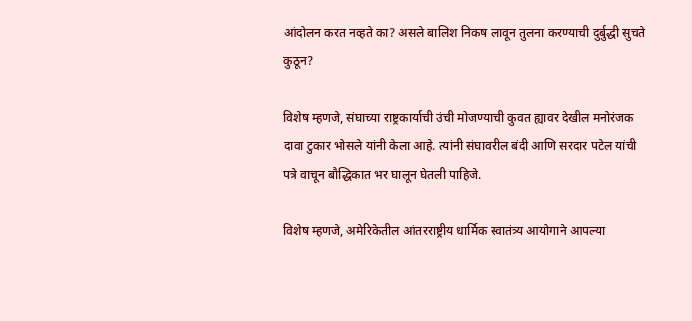आंदोलन करत नव्हते का? असले बालिश निकष लावून तुलना करण्याची दुर्बुद्धी सुचते कुठून?

विशेष म्हणजे, संघाच्या राष्ट्रकार्याची उंची मोजण्याची कुवत ह्यावर देखील मनोरंजक दावा टुकार भोसले यांनी केला आहे. त्यांनी संघावरील बंदी आणि सरदार पटेल यांची पत्रे वाचून बौद्धिकात भर घालून घेतली पाहिजे.

विशेष म्हणजे, अमेरिकेतील आंतरराष्ट्रीय धार्मिक स्वातंत्र्य आयोगाने आपल्या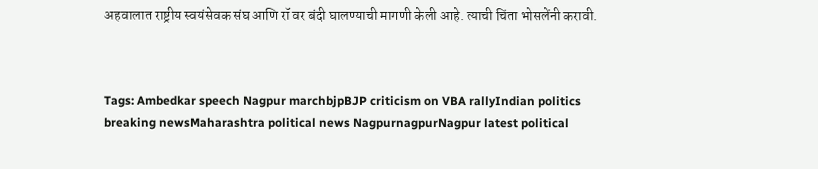अहवालात राष्ट्रीय स्वयंसेवक संघ आणि रॉ वर बंदी घालण्याची मागणी केली आहे. त्याची चिंता भोसलेंनी करावी.



Tags: Ambedkar speech Nagpur marchbjpBJP criticism on VBA rallyIndian politics breaking newsMaharashtra political news NagpurnagpurNagpur latest political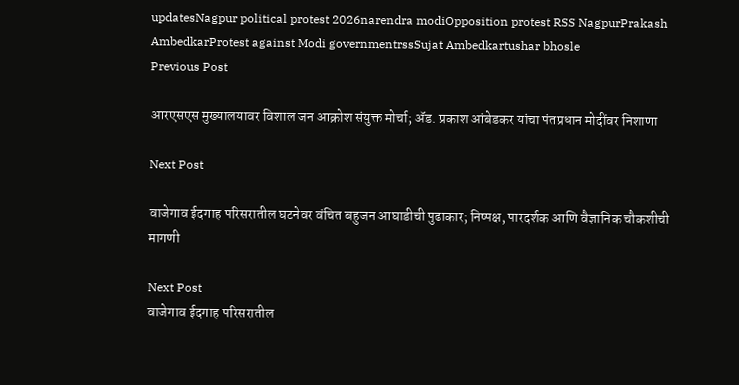updatesNagpur political protest 2026narendra modiOpposition protest RSS NagpurPrakash AmbedkarProtest against Modi governmentrssSujat Ambedkartushar bhosle
Previous Post

आरएसएस मुख्यालयावर विशाल जन आक्रोश संयुक्त मोर्चा; ॲड. प्रकाश आंबेडकर यांचा पंतप्रधान मोदींवर निशाणा

Next Post

वाजेगाव ईदगाह परिसरातील घटनेवर वंचित बहुजन आघाडीची पुढाकार; निष्पक्ष, पारदर्शक आणि वैज्ञानिक चौकशीची मागणी

Next Post
वाजेगाव ईदगाह परिसरातील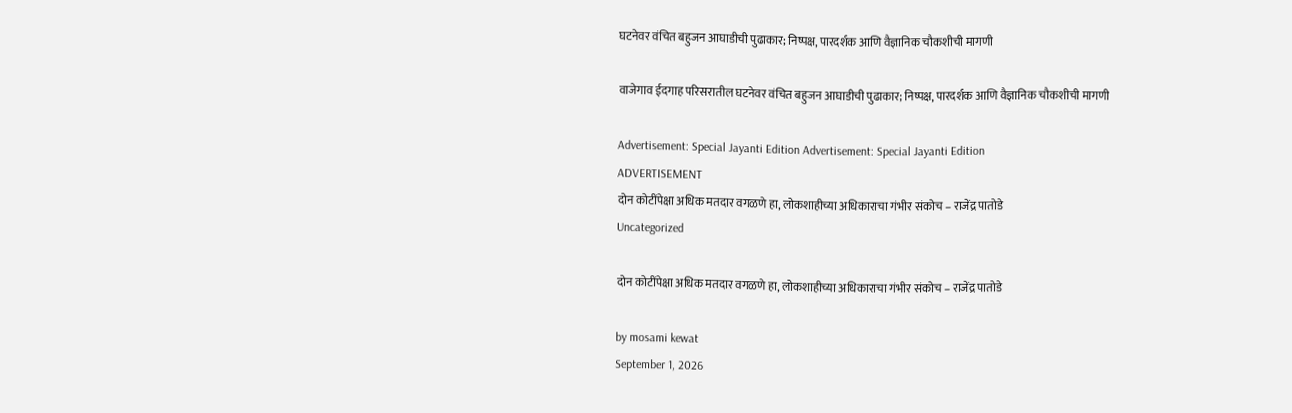घटनेवर वंचित बहुजन आघाडीची पुढाकार; निष्पक्ष, पारदर्शक आणि वैज्ञानिक चौकशीची मागणी

वाजेगाव ईदगाह परिसरातील घटनेवर वंचित बहुजन आघाडीची पुढाकार; निष्पक्ष, पारदर्शक आणि वैज्ञानिक चौकशीची मागणी

Advertisement: Special Jayanti Edition Advertisement: Special Jayanti Edition
ADVERTISEMENT
दोन कोटींपेक्षा अधिक मतदार वगळणे हा, लोकशाहीच्या अधिकाराचा गंभीर संकोच – राजेंद्र पातोडे
Uncategorized

दोन कोटींपेक्षा अधिक मतदार वगळणे हा, लोकशाहीच्या अधिकाराचा गंभीर संकोच – राजेंद्र पातोडे

by mosami kewat
September 1, 2026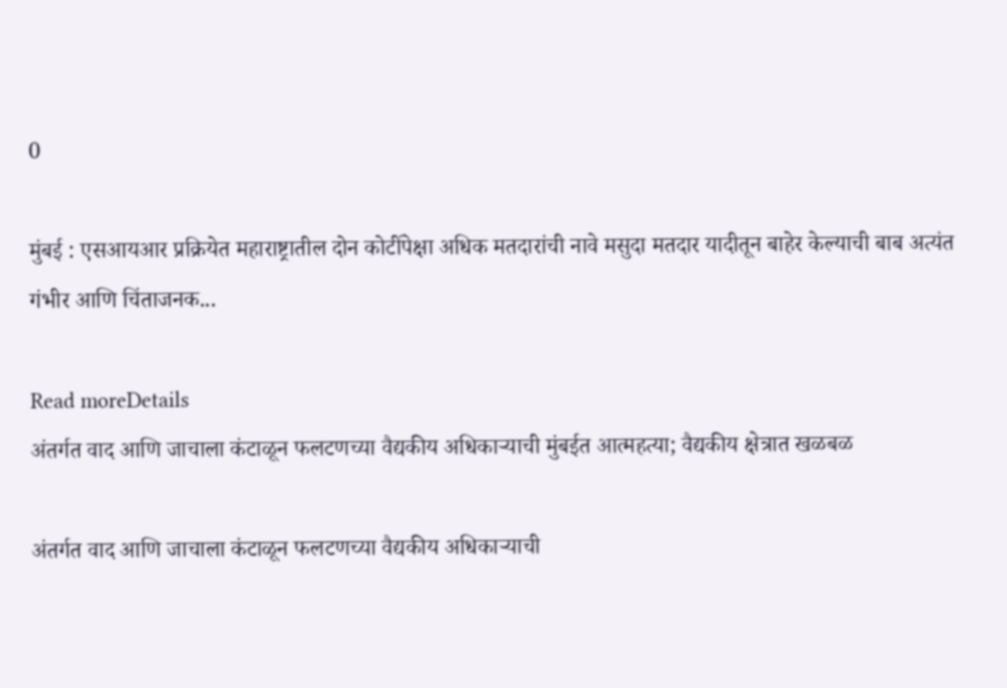0

मुंबई : एसआयआर प्रक्रियेत महाराष्ट्रातील दोन कोटींपेक्षा अधिक मतदारांची नावे मसुदा मतदार यादीतून बाहेर केल्याची बाब अत्यंत गंभीर आणि चिंताजनक...

Read moreDetails
अंतर्गत वाद आणि जाचाला कंटाळून फलटणच्या वैद्यकीय अधिकाऱ्याची मुंबईत आत्महत्या; वैद्यकीय क्षेत्रात खळबळ

अंतर्गत वाद आणि जाचाला कंटाळून फलटणच्या वैद्यकीय अधिकाऱ्याची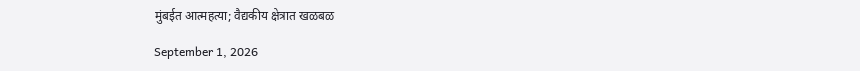मुंबईत आत्महत्या; वैद्यकीय क्षेत्रात खळबळ

September 1, 2026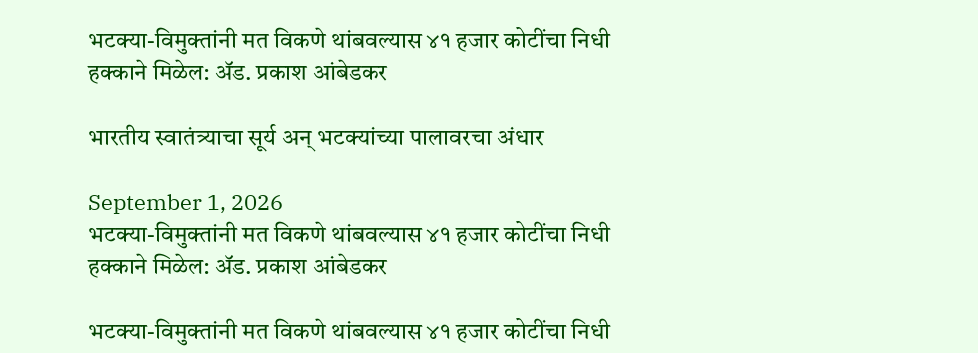भटक्या-विमुक्तांनी मत विकणे थांबवल्यास ४१ हजार कोटींचा निधी हक्काने मिळेल: ॲड. प्रकाश आंबेडकर

भारतीय स्वातंत्र्याचा सूर्य अन् भटक्यांच्या पालावरचा अंधार

September 1, 2026
भटक्या-विमुक्तांनी मत विकणे थांबवल्यास ४१ हजार कोटींचा निधी हक्काने मिळेल: ॲड. प्रकाश आंबेडकर

भटक्या-विमुक्तांनी मत विकणे थांबवल्यास ४१ हजार कोटींचा निधी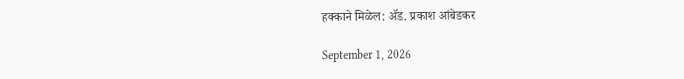हक्काने मिळेल: ॲड. प्रकाश आंबेडकर

September 1, 2026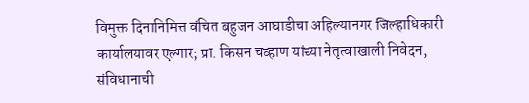विमुक्त दिनानिमित्त वंचित बहुजन आघाडीचा अहिल्यानगर जिल्हाधिकारी कार्यालयावर एल्गार; प्रा. किसन चव्हाण यांच्या नेतृत्वाखाली निवेदन, संविधानाची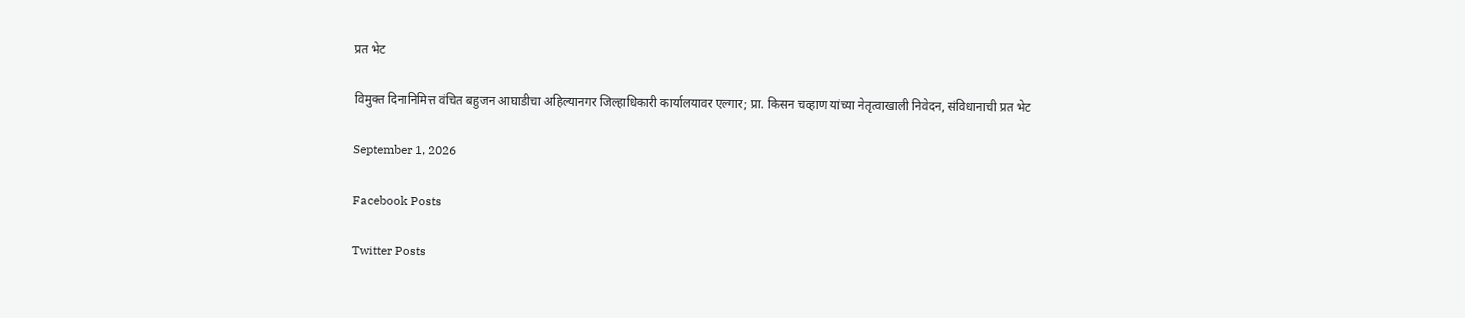प्रत भेट

विमुक्त दिनानिमित्त वंचित बहुजन आघाडीचा अहिल्यानगर जिल्हाधिकारी कार्यालयावर एल्गार; प्रा. किसन चव्हाण यांच्या नेतृत्वाखाली निवेदन, संविधानाची प्रत भेट

September 1, 2026

Facebook Posts

Twitter Posts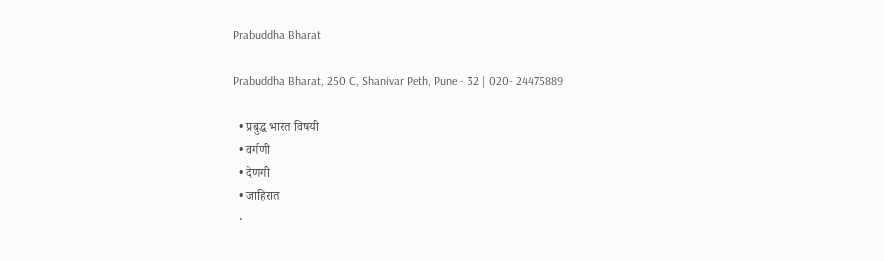Prabuddha Bharat

Prabuddha Bharat, 250 C, Shanivar Peth, Pune - 32 | 020- 24475889

  • प्रबुद्ध भारत विषयी
  • वर्गणी
  • देणगी
  • जाहिरात
  •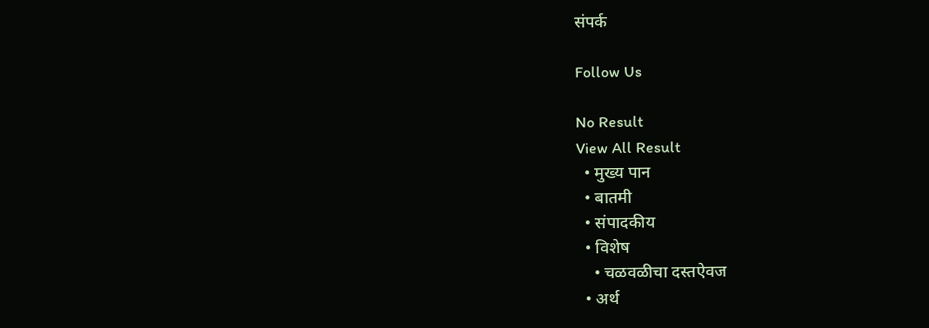संपर्क

Follow Us

No Result
View All Result
  • मुख्य पान
  • बातमी
  • संपादकीय
  • विशेष
    • चळवळीचा दस्तऐवज
  • अर्थ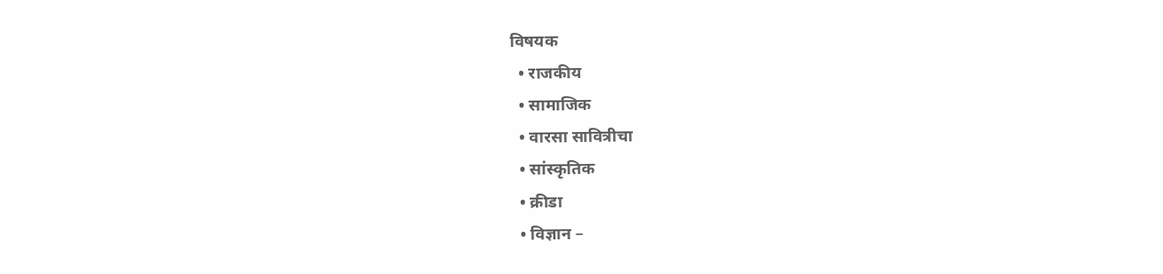विषयक
  • राजकीय
  • सामाजिक
  • वारसा सावित्रीचा
  • सांस्कृतिक
  • क्रीडा
  • विज्ञान –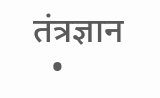तंत्रज्ञान
  •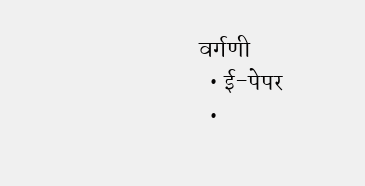वर्गणी
  • ई-पेपर
  •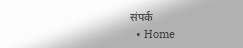संपर्क
  • Home